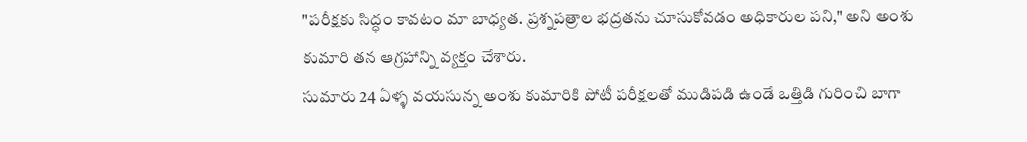"పరీక్షకు సిద్ధం కావటం మా బాధ్యత. ప్రశ్నపత్రాల భద్రతను చూసుకోవడం అధికారుల పని," అని అంశు కుమారి తన ఆగ్రహాన్ని వ్యక్తం చేశారు.
సుమారు 24 ఏళ్ళ వయసున్న అంశు కుమారికి పోటీ పరీక్షలతో ముడిపడి ఉండే ఒత్తిడి గురించి బాగా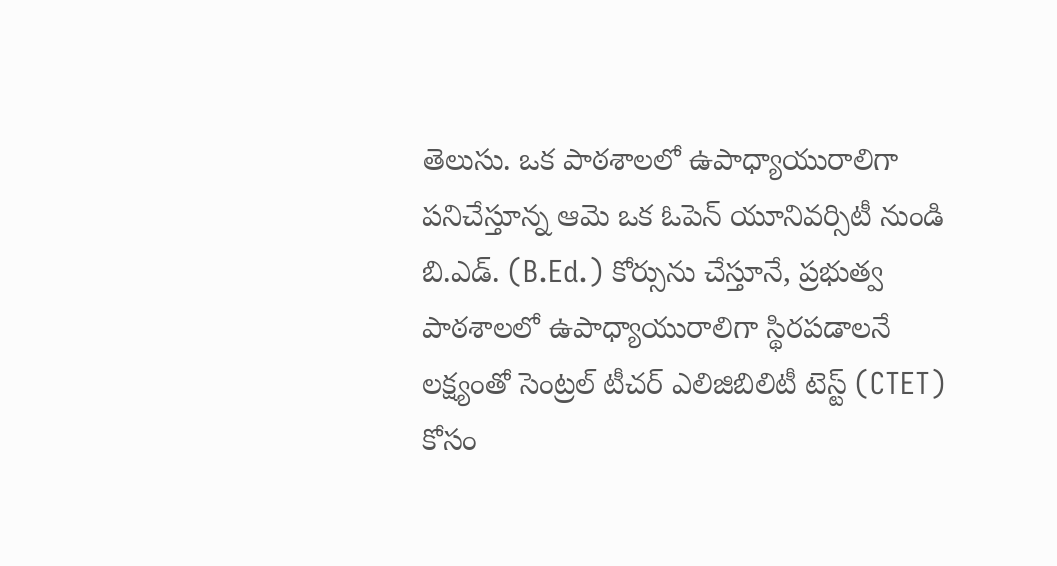తెలుసు. ఒక పాఠశాలలో ఉపాధ్యాయురాలిగా పనిచేస్తూన్న ఆమె ఒక ఓపెన్ యూనివర్సిటీ నుండి బి.ఎడ్. (B.Ed.) కోర్సును చేస్తూనే, ప్రభుత్వ పాఠశాలలో ఉపాధ్యాయురాలిగా స్థిరపడాలనే లక్ష్యంతో సెంట్రల్ టీచర్ ఎలిజిబిలిటీ టెస్ట్ (CTET) కోసం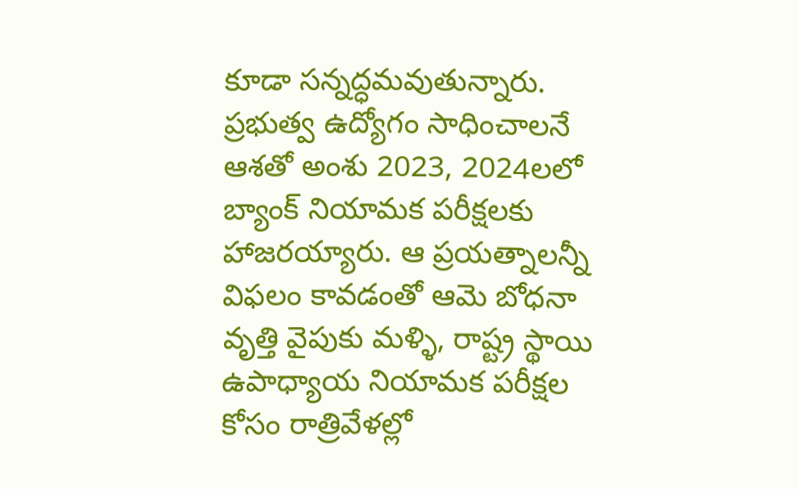కూడా సన్నద్ధమవుతున్నారు.
ప్రభుత్వ ఉద్యోగం సాధించాలనే ఆశతో అంశు 2023, 2024లలో బ్యాంక్ నియామక పరీక్షలకు హాజరయ్యారు. ఆ ప్రయత్నాలన్నీ విఫలం కావడంతో ఆమె బోధనా వృత్తి వైపుకు మళ్ళి, రాష్ట్ర స్థాయి ఉపాధ్యాయ నియామక పరీక్షల కోసం రాత్రివేళల్లో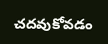చదవుకోవడం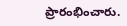ప్రారంభించారు.